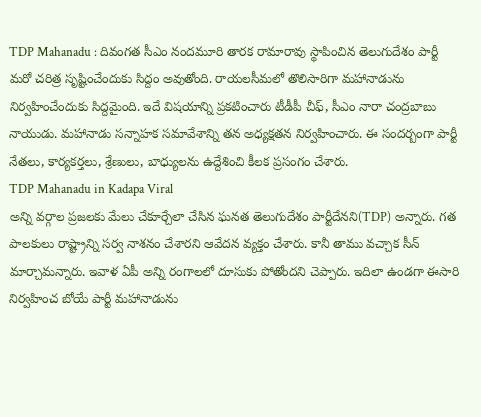TDP Mahanadu : దివంగత సీఎం నందమూరి తారక రామారావు స్థాపించిన తెలుగుదేశం పార్టీ మరో చరిత్ర సృష్టించేందుకు సిద్దం అవుతోంది. రాయలసీమలో తొలిసారిగా మహానాడును నిర్వహించేందుకు సిద్దమైంది. ఇదే విషయాన్ని ప్రకటించారు టీడీపీ చీఫ్, సీఎం నారా చంద్రబాబు నాయుడు. మహానాడు సన్నాహక సమావేశాన్ని తన అధ్యక్షతన నిర్వహించారు. ఈ సందర్బంగా పార్టీ నేతలు, కార్యకర్తలు, శ్రేణులు, బాధ్యులను ఉద్దేశించి కీలక ప్రసంగం చేశారు.
TDP Mahanadu in Kadapa Viral
అన్ని వర్గాల ప్రజలకు మేలు చేకూర్చేలా చేసిన ఘనత తెలుగుదేశం పార్టీదేనని(TDP) అన్నారు. గత పాలకులు రాష్ట్రాన్ని సర్వ నాశనం చేశారని ఆవేదన వ్యక్తం చేశారు. కానీ తాము వచ్చాక సీన్ మార్చామన్నారు. ఇవాళ ఏపీ అన్ని రంగాలలో దూసుకు పోతోందని చెప్పారు. ఇదిలా ఉండగా ఈసారి నిర్వహించ బోయే పార్టీ మహానాడును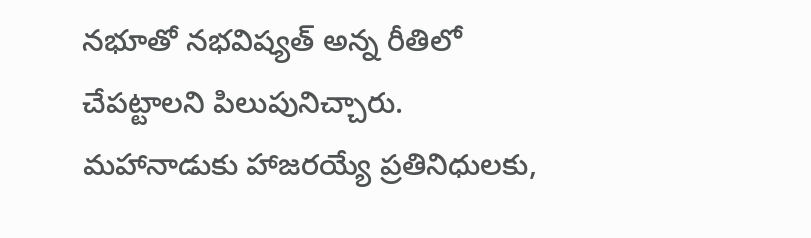నభూతో నభవిష్యత్ అన్న రీతిలో చేపట్టాలని పిలుపునిచ్చారు.
మహానాడుకు హాజరయ్యే ప్రతినిధులకు,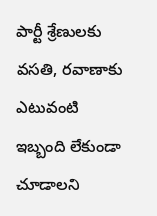పార్టీ శ్రేణులకు వసతి, రవాణాకు ఎటువంటి ఇబ్బంది లేకుండా చూడాలని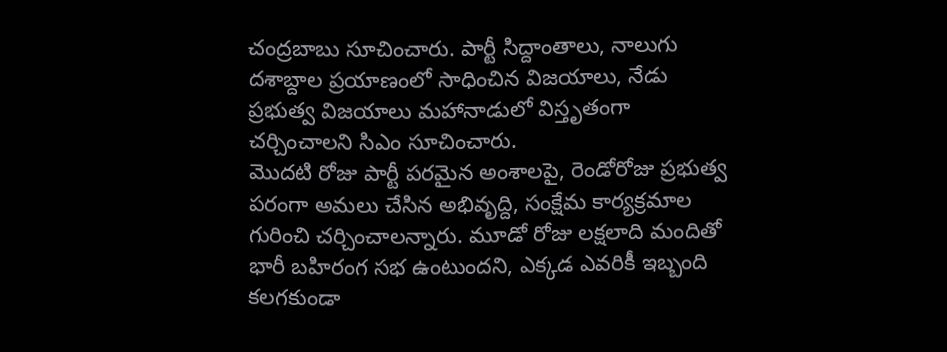చంద్రబాబు సూచించారు. పార్టీ సిద్దాంతాలు, నాలుగు దశాబ్దాల ప్రయాణంలో సాధించిన విజయాలు, నేడు ప్రభుత్వ విజయాలు మహానాడులో విస్తృతంగా చర్చించాలని సిఎం సూచించారు.
మొదటి రోజు పార్టీ పరమైన అంశాలపై, రెండోరోజు ప్రభుత్వ పరంగా అమలు చేసిన అభివృద్ది, సంక్షేమ కార్యక్రమాల గురించి చర్చించాలన్నారు. మూడో రోజు లక్షలాది మందితో భారీ బహిరంగ సభ ఉంటుందని, ఎక్కడ ఎవరికీ ఇబ్బంది కలగకుండా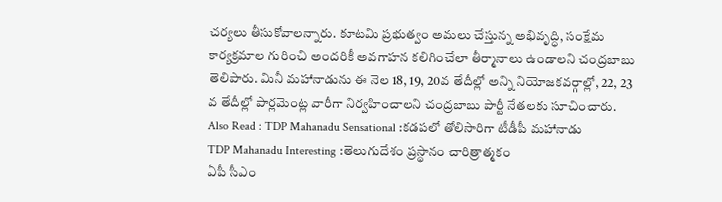చర్యలు తీసుకోవాలన్నారు. కూటమి ప్రభుత్వం అమలు చేస్తున్న అభివృద్ధి, సంక్షేమ కార్యక్రమాల గురించి అందరికీ అవగాహన కలిగించేలా తీర్మానాలు ఉండాలని చంద్రబాబు తెలిపారు. మినీ మహానాడును ఈ నెల 18, 19, 20వ తేదీల్లో అన్ని నియోజకవర్గాల్లో, 22, 23 వ తేదీల్లో పార్లమెంట్ల వారీగా నిర్వహించాలని చంద్రబాబు పార్టీ నేతలకు సూచించారు.
Also Read : TDP Mahanadu Sensational :కడపలో తోలిసారిగా టీడీపీ మహానాడు
TDP Mahanadu Interesting :తెలుగుదేశం ప్రస్థానం చారిత్రాత్మకం
ఏపీ సీఎం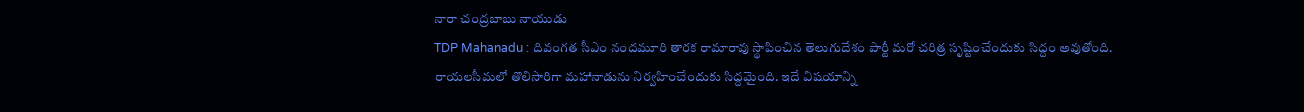నారా చంద్రబాబు నాయుడు
TDP Mahanadu : దివంగత సీఎం నందమూరి తారక రామారావు స్థాపించిన తెలుగుదేశం పార్టీ మరో చరిత్ర సృష్టించేందుకు సిద్దం అవుతోంది. రాయలసీమలో తొలిసారిగా మహానాడును నిర్వహించేందుకు సిద్దమైంది. ఇదే విషయాన్ని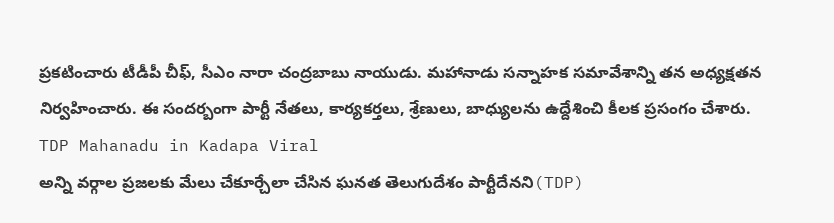ప్రకటించారు టీడీపీ చీఫ్, సీఎం నారా చంద్రబాబు నాయుడు. మహానాడు సన్నాహక సమావేశాన్ని తన అధ్యక్షతన నిర్వహించారు. ఈ సందర్బంగా పార్టీ నేతలు, కార్యకర్తలు, శ్రేణులు, బాధ్యులను ఉద్దేశించి కీలక ప్రసంగం చేశారు.
TDP Mahanadu in Kadapa Viral
అన్ని వర్గాల ప్రజలకు మేలు చేకూర్చేలా చేసిన ఘనత తెలుగుదేశం పార్టీదేనని(TDP)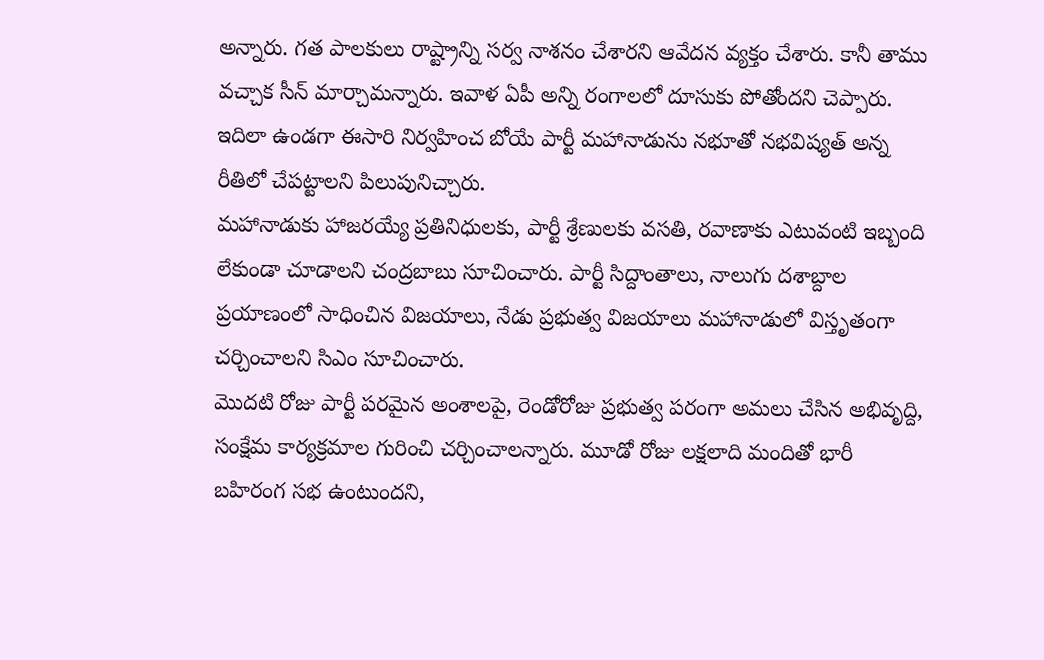అన్నారు. గత పాలకులు రాష్ట్రాన్ని సర్వ నాశనం చేశారని ఆవేదన వ్యక్తం చేశారు. కానీ తాము వచ్చాక సీన్ మార్చామన్నారు. ఇవాళ ఏపీ అన్ని రంగాలలో దూసుకు పోతోందని చెప్పారు. ఇదిలా ఉండగా ఈసారి నిర్వహించ బోయే పార్టీ మహానాడును నభూతో నభవిష్యత్ అన్న రీతిలో చేపట్టాలని పిలుపునిచ్చారు.
మహానాడుకు హాజరయ్యే ప్రతినిధులకు, పార్టీ శ్రేణులకు వసతి, రవాణాకు ఎటువంటి ఇబ్బంది లేకుండా చూడాలని చంద్రబాబు సూచించారు. పార్టీ సిద్దాంతాలు, నాలుగు దశాబ్దాల ప్రయాణంలో సాధించిన విజయాలు, నేడు ప్రభుత్వ విజయాలు మహానాడులో విస్తృతంగా చర్చించాలని సిఎం సూచించారు.
మొదటి రోజు పార్టీ పరమైన అంశాలపై, రెండోరోజు ప్రభుత్వ పరంగా అమలు చేసిన అభివృద్ది, సంక్షేమ కార్యక్రమాల గురించి చర్చించాలన్నారు. మూడో రోజు లక్షలాది మందితో భారీ బహిరంగ సభ ఉంటుందని,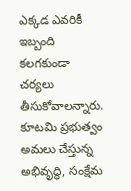ఎక్కడ ఎవరికీ ఇబ్బంది కలగకుండా చర్యలు తీసుకోవాలన్నారు. కూటమి ప్రభుత్వం అమలు చేస్తున్న అభివృద్ధి, సంక్షేమ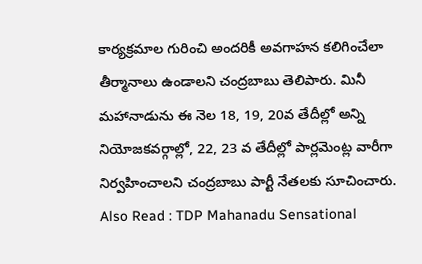కార్యక్రమాల గురించి అందరికీ అవగాహన కలిగించేలా తీర్మానాలు ఉండాలని చంద్రబాబు తెలిపారు. మినీ మహానాడును ఈ నెల 18, 19, 20వ తేదీల్లో అన్ని నియోజకవర్గాల్లో, 22, 23 వ తేదీల్లో పార్లమెంట్ల వారీగా నిర్వహించాలని చంద్రబాబు పార్టీ నేతలకు సూచించారు.
Also Read : TDP Mahanadu Sensational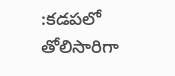:కడపలో తోలిసారిగా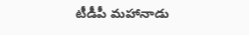టీడీపీ మహానాడు